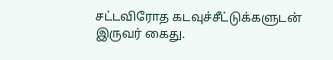சட்டவிரோத கடவுச்சீட்டுக்களுடன் இருவர் கைது.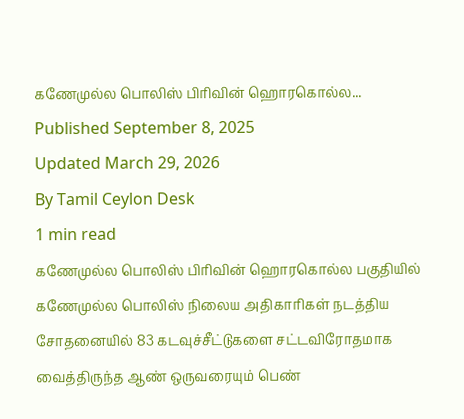கணேமுல்ல பொலிஸ் பிரிவின் ஹொரகொல்ல...
Published September 8, 2025
Updated March 29, 2026
By Tamil Ceylon Desk
1 min read
கணேமுல்ல பொலிஸ் பிரிவின் ஹொரகொல்ல பகுதியில் கணேமுல்ல பொலிஸ் நிலைய அதிகாரிகள் நடத்திய சோதனையில் 83 கடவுச்சீட்டுகளை சட்டவிரோதமாக வைத்திருந்த ஆண் ஒருவரையும் பெண்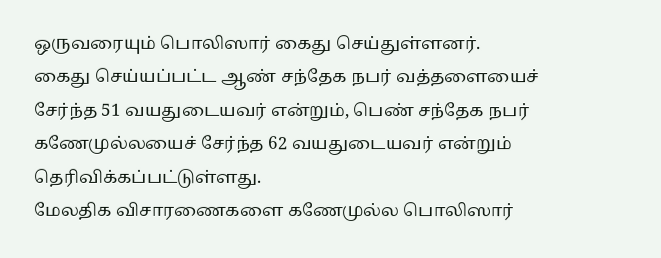ஒருவரையும் பொலிஸார் கைது செய்துள்ளனர்.
கைது செய்யப்பட்ட ஆண் சந்தேக நபர் வத்தளையைச் சேர்ந்த 51 வயதுடையவர் என்றும், பெண் சந்தேக நபர் கணேமுல்லயைச் சேர்ந்த 62 வயதுடையவர் என்றும் தெரிவிக்கப்பட்டுள்ளது.
மேலதிக விசாரணைகளை கணேமுல்ல பொலிஸார்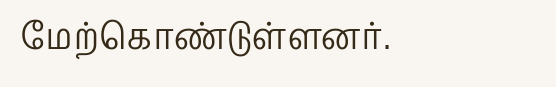மேற்கொண்டுள்ளனர்.